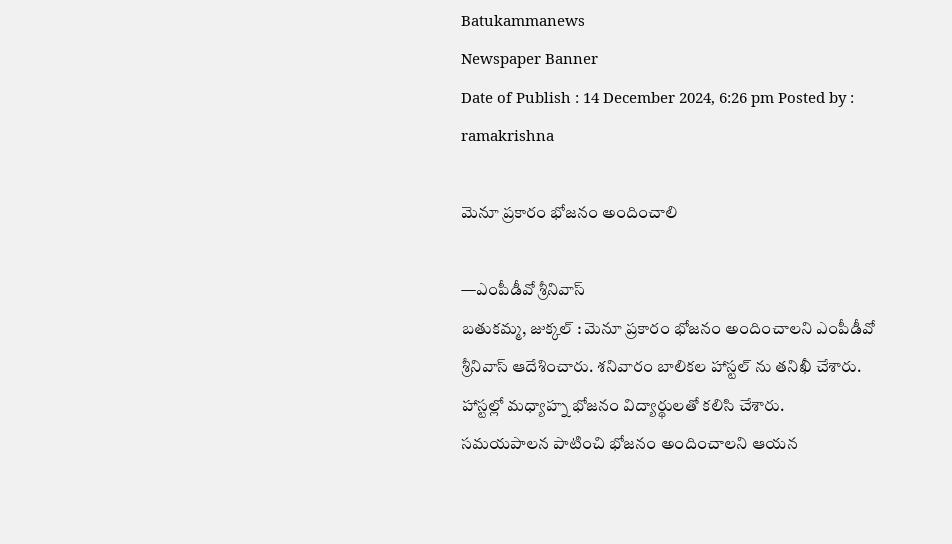Batukammanews
Newspaper Banner
Date of Publish : 14 December 2024, 6:26 pm Posted by : ramakrishna

మెనూ ప్రకారం భోజనం అందించాలి

—ఎంపీడీవో శ్రీనివాస్
బతుకమ్మ, జుక్కల్ : మెనూ ప్రకారం భోజనం అందించాలని ఎంపీడీవో శ్రీనివాస్ ఆదేశించారు. శనివారం బాలికల హాస్టల్ ను తనిఖీ చేశారు. హాస్టల్లో మధ్యాహ్న భోజనం విద్యార్థులతో కలిసి చేశారు.  సమయపాలన పాటించి భోజనం అందించాలని ఆయన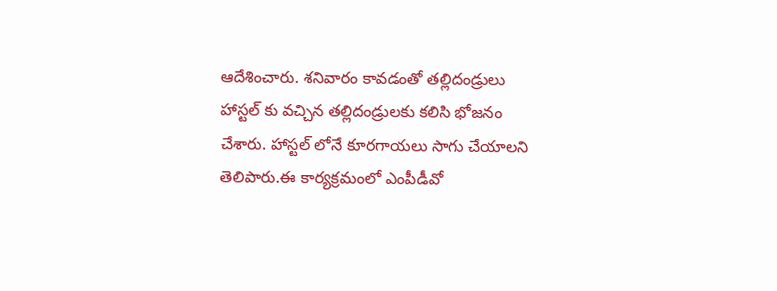ఆదేశించారు. శనివారం కావడంతో తల్లిదండ్రులు హాస్టల్ కు వచ్చిన తల్లిదండ్రులకు కలిసి భోజనం చేశారు. హాస్టల్ లోనే కూరగాయలు సాగు చేయాలని తెలిపారు.ఈ కార్యక్రమంలో ఎంపీడీవో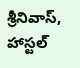శ్రీనివాస్, హాస్టల్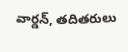వార్డన్, తదితరులు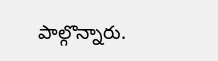పాల్గొన్నారు.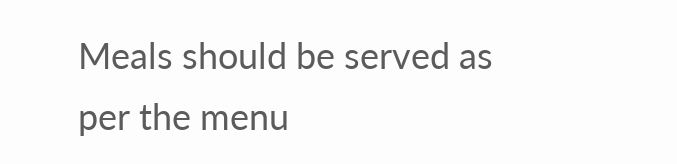Meals should be served as per the menu